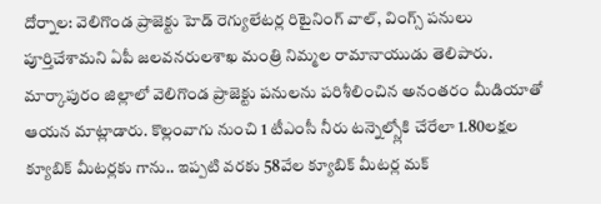దోర్నాల: వెలిగొండ ప్రాజెక్టు హెడ్ రెగ్యులేటర్ల రిటైనింగ్ వాల్, వింగ్స్ పనులు పూర్తిచేశామని ఏపీ జలవనరులశాఖ మంత్రి నిమ్మల రామానాయుడు తెలిపారు. మార్కాపురం జిల్లాలో వెలిగొండ ప్రాజెక్టు పనులను పరిశీలించిన అనంతరం మీడియాతో ఆయన మాట్లాడారు. కొల్లంవాగు నుంచి 1 టీఎంసీ నీరు టన్నెల్స్లోకి చేరేలా 1.80లక్షల క్యూబిక్ మీటర్లకు గాను.. ఇప్పటి వరకు 58వేల క్యూబిక్ మీటర్ల మక్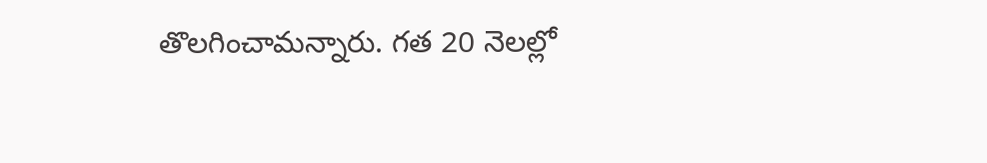తొలగించామన్నారు. గత 20 నెలల్లో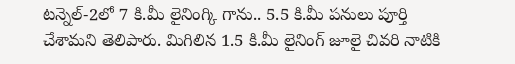టన్నెల్-2లో 7 కి.మీ లైనింగ్కి గాను.. 5.5 కి.మీ పనులు పూర్తి చేశామని తెలిపారు. మిగిలిన 1.5 కి.మీ లైనింగ్ జూలై చివరి నాటికి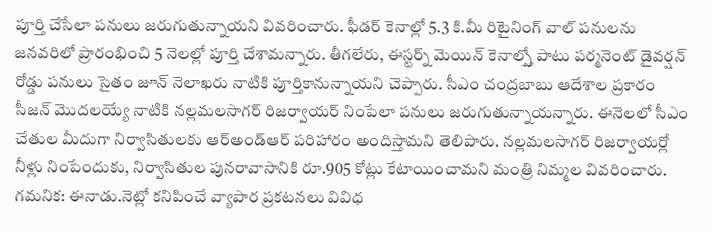పూర్తి చేసేలా పనులు జరుగుతున్నాయని వివరించారు. ఫీడర్ కెనాల్లో 5.3 కి.మీ రిటైనింగ్ వాల్ పనులను జనవరిలో ప్రారంభించి 5 నెలల్లో పూర్తి చేశామన్నారు. తీగలేరు, ఈస్టర్న్ మెయిన్ కెనాల్స్తో పాటు పర్మనెంట్ డైవర్షన్ రోడ్డు పనులు సైతం జూన్ నెలాఖరు నాటికి పూర్తికానున్నాయని చెప్పారు. సీఎం చంద్రబాబు ఆదేశాల ప్రకారం సీజన్ మొదలయ్యే నాటికి నల్లమలసాగర్ రిజర్వాయర్ నింపేలా పనులు జరుగుతున్నాయన్నారు. ఈనెలలో సీఎం చేతుల మీదుగా నిర్వాసితులకు ఆర్అండ్ఆర్ పరిహారం అందిస్తామని తెలిపారు. నల్లమలసాగర్ రిజర్వాయర్లో నీళ్లు నింపేందుకు, నిర్వాసితుల పునరావాసానికి రూ.905 కోట్లు కేటాయించామని మంత్రి నిమ్మల వివరించారు. గమనిక: ఈనాడు.నెట్లో కనిపించే వ్యాపార ప్రకటనలు వివిధ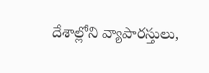దేశాల్లోని వ్యాపారస్తులు,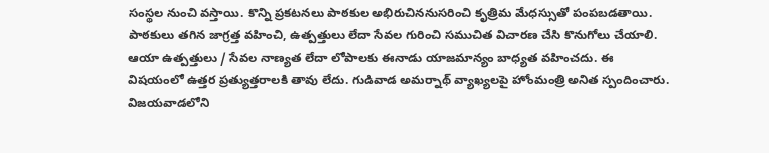సంస్థల నుంచి వస్తాయి. కొన్ని ప్రకటనలు పాఠకుల అభిరుచిననుసరించి కృత్రిమ మేధస్సుతో పంపబడతాయి. పాఠకులు తగిన జాగ్రత్త వహించి, ఉత్పత్తులు లేదా సేవల గురించి సముచిత విచారణ చేసి కొనుగోలు చేయాలి. ఆయా ఉత్పత్తులు / సేవల నాణ్యత లేదా లోపాలకు ఈనాడు యాజమాన్యం బాధ్యత వహించదు. ఈ విషయంలో ఉత్తర ప్రత్యుత్తరాలకి తావు లేదు. గుడివాడ అమర్నాథ్ వ్యాఖ్యలపై హోంమంత్రి అనిత స్పందించారు. విజయవాడలోని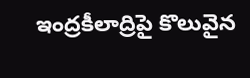ఇంద్రకీలాద్రిపై కొలువైన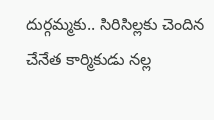దుర్గమ్మకు.. సిరిసిల్లకు చెందిన చేనేత కార్మికుడు నల్ల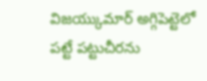విజయ్కుమార్ అగ్గిపెట్టెలో పట్టే పట్టుచీరను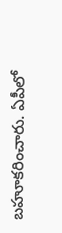బహూకరించారు. ఏపీలో